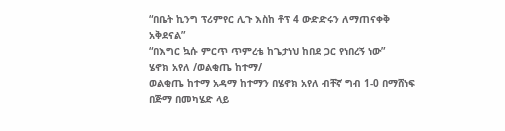“በቤት ኪንግ ፕሪምየር ሊጉ እስከ ቶፕ 4 ውድድሩን ለማጠናቀቅ አቅደናል”
“በእግር ኳሱ ምርጥ ጥምረቴ ከጌታነህ ከበደ ጋር የነበረኝ ነው”
ሄኖክ አየለ /ወልቂጤ ከተማ/
ወልቂጤ ከተማ አዳማ ከተማን በሄኖክ አየለ ብቸኛ ግብ 1-0 በማሸነፍ በጅማ በመካሄድ ላይ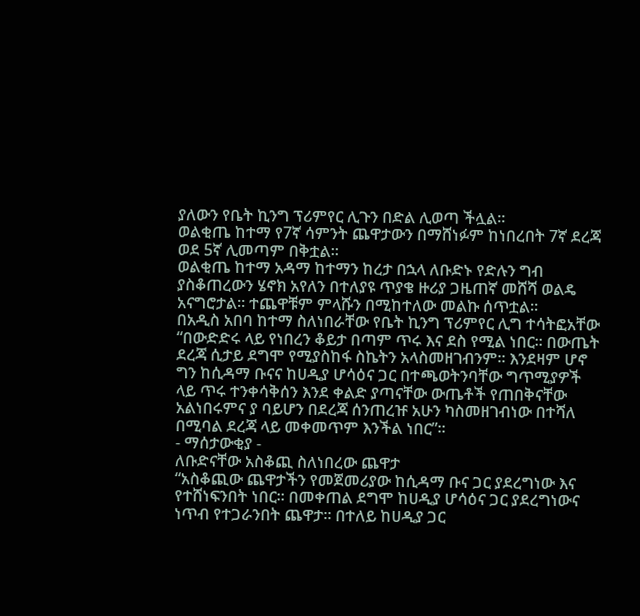ያለውን የቤት ኪንግ ፕሪምየር ሊጉን በድል ሊወጣ ችሏል።
ወልቂጤ ከተማ የ7ኛ ሳምንት ጨዋታውን በማሸነፉም ከነበረበት 7ኛ ደረጃ ወደ 5ኛ ሊመጣም በቅቷል።
ወልቂጤ ከተማ አዳማ ከተማን ከረታ በኋላ ለቡድኑ የድሉን ግብ ያስቆጠረውን ሄኖክ አየለን በተለያዩ ጥያቄ ዙሪያ ጋዜጠኛ መሸሻ ወልዴ አናግሮታል። ተጨዋቹም ምላሹን በሚከተለው መልኩ ሰጥቷል።
በአዲስ አበባ ከተማ ስለነበራቸው የቤት ኪንግ ፕሪምየር ሊግ ተሳትፎአቸው
“በውድድሩ ላይ የነበረን ቆይታ በጣም ጥሩ እና ደስ የሚል ነበር። በውጤት ደረጃ ሲታይ ደግሞ የሚያስከፋ ስኬትን አላስመዘገብንም። እንደዛም ሆኖ ግን ከሲዳማ ቡናና ከሀዲያ ሆሳዕና ጋር በተጫወትንባቸው ግጥሚያዎች ላይ ጥሩ ተንቀሳቅሰን እንደ ቀልድ ያጣናቸው ውጤቶች የጠበቅናቸው አልነበሩምና ያ ባይሆን በደረጃ ሰንጠረዡ አሁን ካስመዘገብነው በተሻለ በሚባል ደረጃ ላይ መቀመጥም እንችል ነበር”።
- ማሰታውቂያ -
ለቡድናቸው አስቆጪ ስለነበረው ጨዋታ
“አስቆጪው ጨዋታችን የመጀመሪያው ከሲዳማ ቡና ጋር ያደረግነው እና የተሸነፍንበት ነበር። በመቀጠል ደግሞ ከሀዲያ ሆሳዕና ጋር ያደረግነውና ነጥብ የተጋራንበት ጨዋታ። በተለይ ከሀዲያ ጋር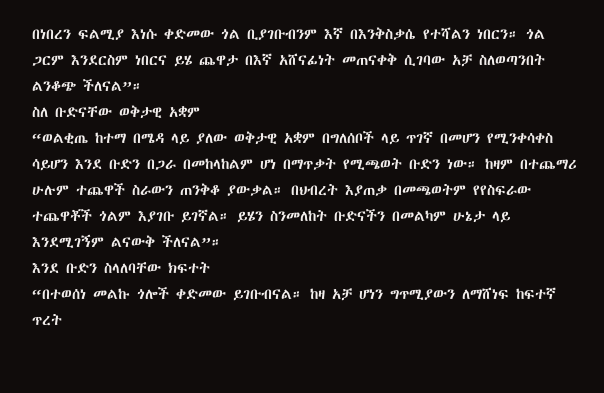በነበረን ፍልሚያ እነሱ ቀድመው ጎል ቢያገቡብንም እኛ በእንቅስቃሴ የተሻልን ነበርን። ጎል ጋርም እንደርስም ነበርና ይሄ ጨዋታ በእኛ አሸናፊነት መጠናቀቅ ሲገባው አቻ ስለወጣንበት ልንቆጭ ችለናል”።
ስለ ቡድናቸው ወቅታዊ አቋም
“ወልቂጤ ከተማ በሜዳ ላይ ያለው ወቅታዊ አቋም በግለሰቦች ላይ ጥገኛ በመሆን የሚንቀሳቀስ ሳይሆን እንደ ቡድን በጋራ በመከላከልም ሆነ በማጥቃት የሚጫወት ቡድን ነው። ከዛም በተጨማሪ ሁሉም ተጨዋች ስራውን ጠንቅቆ ያውቃል። በህብረት እያጠቃ በመጫወትም የየስፍራው ተጨዋቾች ጎልም እያገቡ ይገኛል። ይሄን ስንመለከት ቡድናችን በመልካም ሁኔታ ላይ እንደሚገኝም ልናውቅ ችለናል”።
እንደ ቡድን ስላለባቸው ክፍተት
“በተወሰነ መልኩ ጎሎች ቀድመው ይገቡብናል። ከዛ አቻ ሆነን ግጥሚያውን ለማሸነፍ ከፍተኛ ጥረት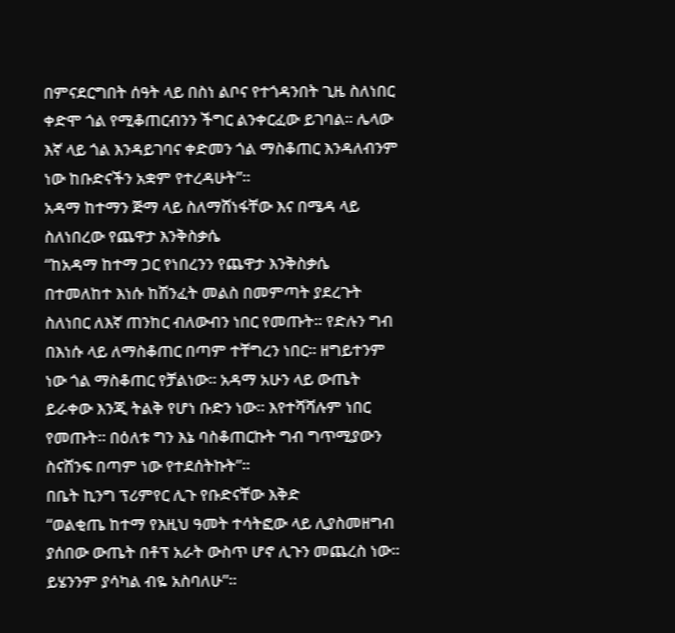በምናደርግበት ሰዓት ላይ በስነ ልቦና የተጎዳንበት ጊዜ ስለነበር ቀድሞ ጎል የሚቆጠርብንን ችግር ልንቀርፈው ይገባል። ሌላው እኛ ላይ ጎል እንዳይገባና ቀድመን ጎል ማስቆጠር እንዳለብንም ነው ከቡድናችን አቋም የተረዳሁት”።
አዳማ ከተማን ጅማ ላይ ስለማሸነፋቸው እና በሜዳ ላይ ስለነበረው የጨዋታ እንቅስቃሴ
“ከአዳማ ከተማ ጋር የነበረንን የጨዋታ እንቅስቃሴ በተመለከተ እነሱ ከሽንፈት መልስ በመምጣት ያደረጉት ስለነበር ለእኛ ጠንከር ብለውብን ነበር የመጡት። የድሉን ግብ በእነሱ ላይ ለማስቆጠር በጣም ተቸግረን ነበር። ዘግይተንም ነው ጎል ማስቆጠር የቻልነው። አዳማ አሁን ላይ ውጤት ይራቀው እንጂ ትልቅ የሆነ ቡድን ነው። እየተሻሻሉም ነበር የመጡት። በዕለቱ ግን እኔ ባስቆጠርኩት ግብ ግጥሚያውን ስናሸንፍ በጣም ነው የተደሰትኩት”።
በቤት ኪንግ ፕሪምየር ሊጉ የቡድናቸው እቅድ
“ወልቂጤ ከተማ የእዚህ ዓመት ተሳትፎው ላይ ሊያስመዘግብ ያሰበው ውጤት በቶፕ አራት ውስጥ ሆኖ ሊጉን መጨረስ ነው። ይሄንንም ያሳካል ብዬ አስባለሁ”።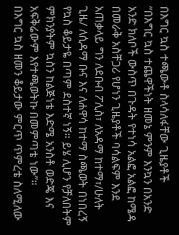በእግር ኳስ ተጫውቶ ስላሳለፋቸው ጊዜያቶች
“በእግር ኳስ ተጨዋችነት ዘመኔ ምንም እንኳን በአንድ አንድ ክለቦች ውስጥ በጉዳት የተነሳ አልፎ አልፎ ከሜዳ በመራቅ አስቸጋሪ የሆነን ጊዜያቶች ባሳልፍም እንደ አጠቃላይ ግን ለደቡብ ፖሊስ፣ ለአዳማ ከተማ፣/ሁለት ጊዜ/ ለሲዳማ ቡና እና ለሐዋሳ ከተማ ስጫወት በነበረኝ የኳስ ቆይታዬ በጣም ደስተኛ ነኝ። ይሄ ሊሆን የቻለበትም ምክንያትም ኳስን ከልጅነቴ እድሜ አንስቶ ወድጄ እና አፍቅሬውም እየተጫወትኩ በመምጣቴ ነው”።
በእግር ኳስ ዘመን ቆይታው ምርጥ ጥምረቴ ስለሚለው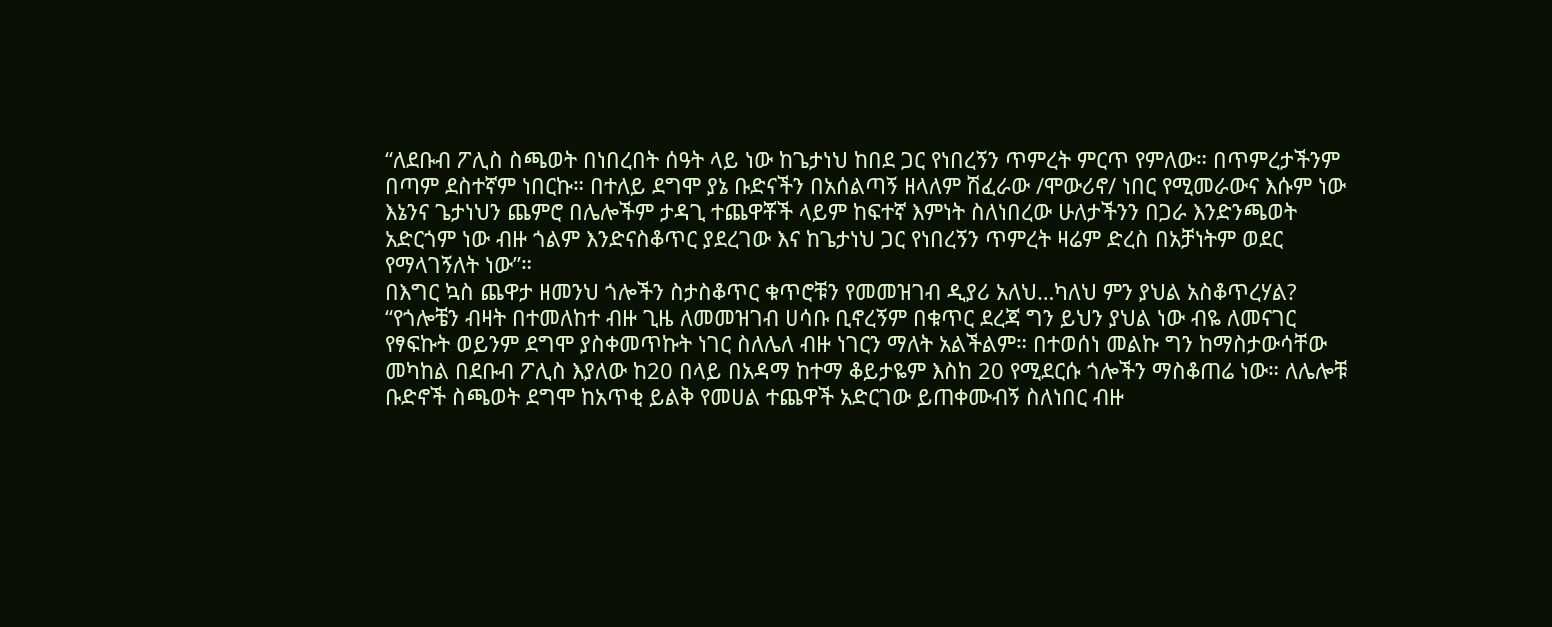“ለደቡብ ፖሊስ ስጫወት በነበረበት ሰዓት ላይ ነው ከጌታነህ ከበደ ጋር የነበረኝን ጥምረት ምርጥ የምለው። በጥምረታችንም በጣም ደስተኛም ነበርኩ። በተለይ ደግሞ ያኔ ቡድናችን በአሰልጣኝ ዘላለም ሽፈራው /ሞውሪኖ/ ነበር የሚመራውና እሱም ነው እኔንና ጌታነህን ጨምሮ በሌሎችም ታዳጊ ተጨዋቾች ላይም ከፍተኛ እምነት ስለነበረው ሁለታችንን በጋራ እንድንጫወት አድርጎም ነው ብዙ ጎልም እንድናስቆጥር ያደረገው እና ከጌታነህ ጋር የነበረኝን ጥምረት ዛሬም ድረስ በአቻነትም ወደር የማላገኝለት ነው”።
በእግር ኳስ ጨዋታ ዘመንህ ጎሎችን ስታስቆጥር ቁጥሮቹን የመመዝገብ ዲያሪ አለህ…ካለህ ምን ያህል አስቆጥረሃል?
“የጎሎቼን ብዛት በተመለከተ ብዙ ጊዜ ለመመዝገብ ሀሳቡ ቢኖረኝም በቁጥር ደረጃ ግን ይህን ያህል ነው ብዬ ለመናገር የፃፍኩት ወይንም ደግሞ ያስቀመጥኩት ነገር ስለሌለ ብዙ ነገርን ማለት አልችልም። በተወሰነ መልኩ ግን ከማስታውሳቸው መካከል በደቡብ ፖሊስ እያለው ከ20 በላይ በአዳማ ከተማ ቆይታዬም እስከ 20 የሚደርሱ ጎሎችን ማስቆጠሬ ነው። ለሌሎቹ ቡድኖች ስጫወት ደግሞ ከአጥቂ ይልቅ የመሀል ተጨዋች አድርገው ይጠቀሙብኝ ስለነበር ብዙ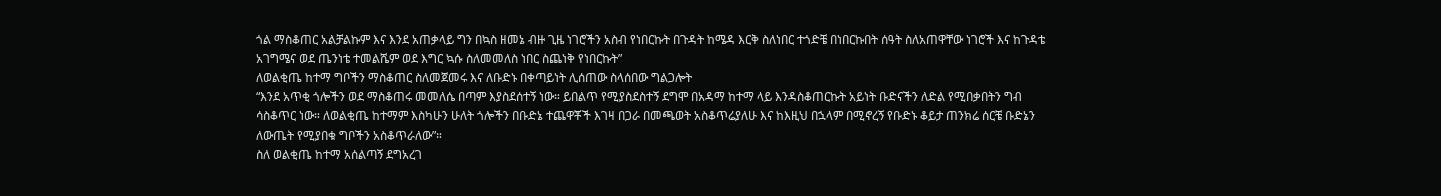ጎል ማስቆጠር አልቻልኩም እና እንደ አጠቃላይ ግን በኳስ ዘመኔ ብዙ ጊዜ ነገሮችን አስብ የነበርኩት በጉዳት ከሜዳ እርቅ ስለነበር ተጎድቼ በነበርኩበት ሰዓት ስለአጠዋቸው ነገሮች እና ከጉዳቴ አገግሜና ወደ ጤንነቴ ተመልሼም ወደ እግር ኳሱ ስለመመለስ ነበር ስጨነቅ የነበርኩት”
ለወልቂጤ ከተማ ግቦችን ማስቆጠር ስለመጀመሩ እና ለቡድኑ በቀጣይነት ሊሰጠው ስላሰበው ግልጋሎት
“እንደ አጥቂ ጎሎችን ወደ ማስቆጠሩ መመለሴ በጣም እያስደሰተኝ ነው። ይበልጥ የሚያስደስተኝ ደግሞ በአዳማ ከተማ ላይ እንዳስቆጠርኩት አይነት ቡድናችን ለድል የሚበቃበትን ግብ ሳስቆጥር ነው። ለወልቂጤ ከተማም እስካሁን ሁለት ጎሎችን በቡድኔ ተጨዋቾች እገዛ በጋራ በመጫወት አስቆጥሬያለሁ እና ከእዚህ በኋላም በሚኖረኝ የቡድኑ ቆይታ ጠንክሬ ሰርቼ ቡድኔን ለውጤት የሚያበቁ ግቦችን አስቆጥራለው”።
ስለ ወልቂጤ ከተማ አሰልጣኝ ደግአረገ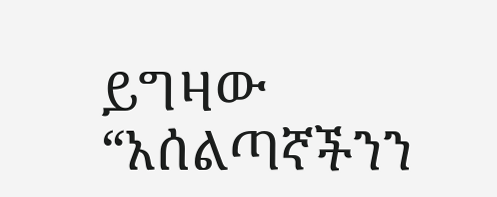ይግዛው
“አሰልጣኛችንን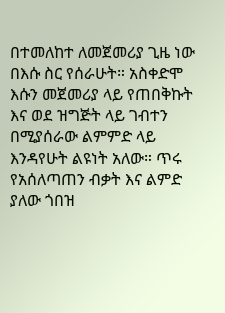በተመለከተ ለመጀመሪያ ጊዜ ነው በእሱ ስር የሰራሁት። አስቀድሞ እሱን መጀመሪያ ላይ የጠበቅኩት እና ወደ ዝግጅት ላይ ገብተን በሚያሰራው ልምምድ ላይ እንዳየሁት ልዩነት አለው። ጥሩ የአሰለጣጠን ብቃት እና ልምድ ያለው ጎበዝ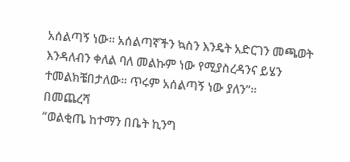አሰልጣኝ ነው። አሰልጣኛችን ኳስን እንዴት አድርገን መጫወት እንዳለብን ቀለል ባለ መልኩም ነው የሚያስረዳንና ይሄን ተመልክቼበታለው። ጥሩም አሰልጣኝ ነው ያለን”።
በመጨረሻ
“ወልቂጤ ከተማን በቤት ኪንግ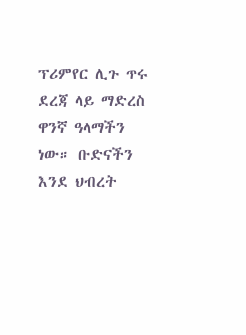ፕሪምየር ሊጉ ጥሩ ደረጃ ላይ ማድረስ ዋንኛ ዓላማችን ነው። ቡድናችን እንደ ህብረት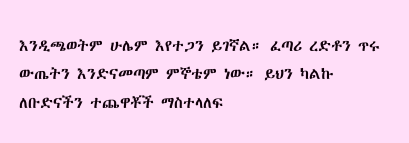እንዲጫወትም ሁሌም እየተጋን ይገኛል። ፈጣሪ ረድቶን ጥሩ ውጤትን እንድናመጣም ምኞቴም ነው። ይህን ካልኩ ለቡድናችን ተጨዋቾች ማስተላለፍ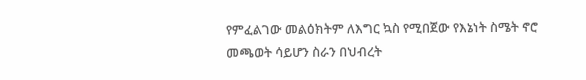የምፈልገው መልዕክትም ለእግር ኳስ የሚበጀው የእኔነት ስሜት ኖሮ መጫወት ሳይሆን ስራን በህብረት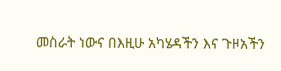መስራት ነውና በእዚሁ አካሄዳችን እና ጉዞአችን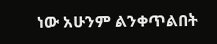ነው አሁንም ልንቀጥልበት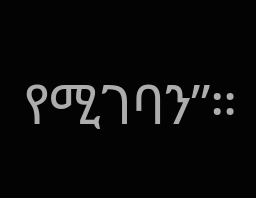የሚገባን”።